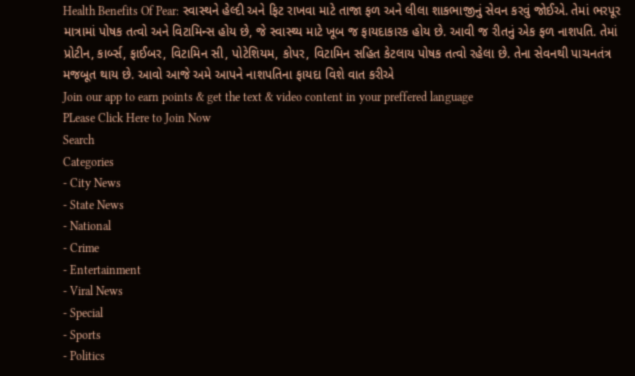Health Benefits Of Pear: સ્વાસ્થને હેલ્દી અને ફિટ રાખવા માટે તાજા ફળ અને લીલા શાકભાજીનું સેવન કરવું જોઈએ. તેમાં ભરપૂર માત્રામાં પોષક તત્વો અને વિટામિન્સ હોય છે, જે સ્વાસ્થ્ય માટે ખૂબ જ ફાયદાકારક હોય છે. આવી જ રીતનું એક ફળ નાશપતિ. તેમાં પ્રોટીન, કાર્બ્સ, ફાઈબર, વિટામિન સી, પોટેશિયમ, કોપર, વિટામિન સહિત કેટલાય પોષક તત્વો રહેલા છે. તેના સેવનથી પાચનતંત્ર મજબૂત થાય છે. આવો આજે અમે આપને નાશપતિના ફાયદા વિશે વાત કરીએ
Join our app to earn points & get the text & video content in your preffered language
PLease Click Here to Join Now
Search
Categories
- City News
- State News
- National
- Crime
- Entertainment
- Viral News
- Special
- Sports
- Politics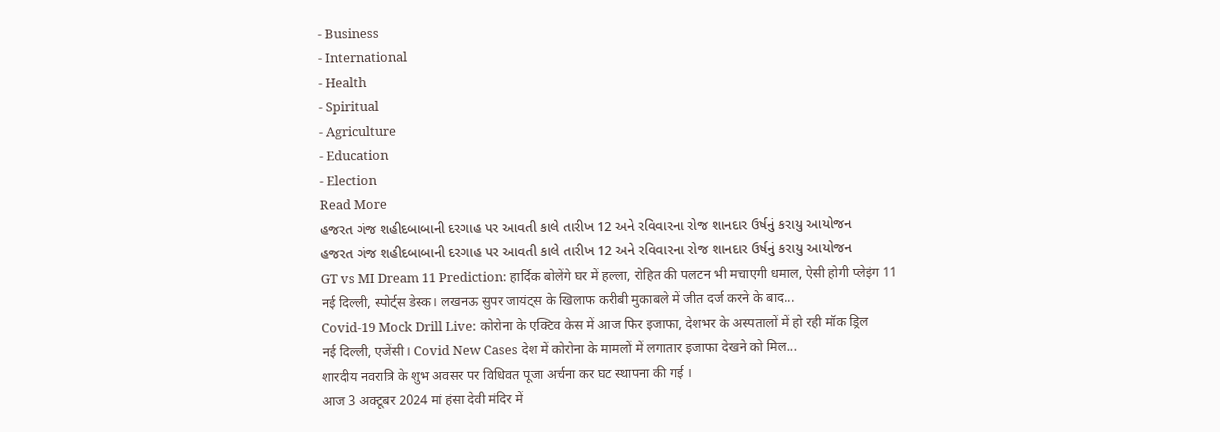- Business
- International
- Health
- Spiritual
- Agriculture
- Education
- Election
Read More
હજરત ગંજ શહીદબાબાની દરગાહ પર આવતી કાલે તારીખ 12 અને રવિવારના રોજ શાનદાર ઉર્ષનું કરાયુ આયોજન
હજરત ગંજ શહીદબાબાની દરગાહ પર આવતી કાલે તારીખ 12 અને રવિવારના રોજ શાનદાર ઉર્ષનું કરાયુ આયોજન
GT vs MI Dream 11 Prediction: हार्दिक बोलेंगे घर में हल्ला, रोहित की पलटन भी मचाएगी धमाल, ऐसी होगी प्लेइंग 11
नई दिल्ली, स्पोर्ट्स डेस्क। लखनऊ सुपर जायंट्स के खिलाफ करीबी मुकाबले में जीत दर्ज करने के बाद...
Covid-19 Mock Drill Live: कोरोना के एक्टिव केस में आज फिर इजाफा, देशभर के अस्पतालों में हो रही मॉक ड्रिल
नई दिल्ली, एजेंसी। Covid New Cases देश में कोरोना के मामलों में लगातार इजाफा देखने को मिल...
शारदीय नवरात्रि के शुभ अवसर पर विधिवत पूजा अर्चना कर घट स्थापना की गई ।
आज 3 अक्टूबर 2024 मां हंसा देवी मंदिर में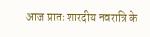आज प्रातः शारदीय नवरात्रि के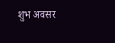शुभ अवसर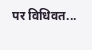पर विधिवत...